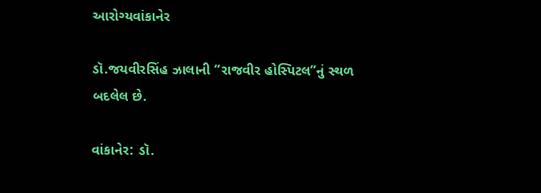આરોગ્યવાંકાનેર

ડૉ.જયવીરસિંહ ઝાલાની “રાજવીર હોસ્પિટલ”નું સ્થળ બદલેલ છે.

વાંકાનેર: ડૉ.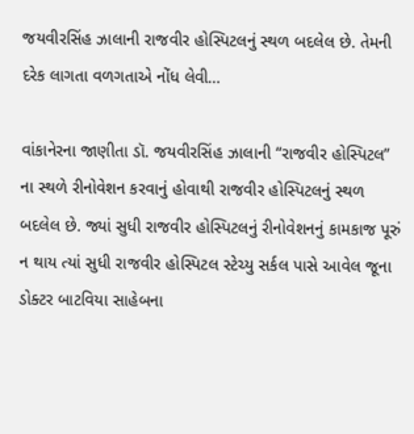જયવીરસિંહ ઝાલાની રાજવીર હોસ્પિટલનું સ્થળ બદલેલ છે. તેમની દરેક લાગતા વળગતાએ નોંધ લેવી…

વાંકાનેરના જાણીતા ડૉ. જયવીરસિંહ ઝાલાની “રાજવીર હોસ્પિટલ” ના સ્થળે રીનોવેશન કરવાનું હોવાથી રાજવીર હોસ્પિટલનું સ્થળ બદલેલ છે. જ્યાં સુધી રાજવીર હોસ્પિટલનું રીનોવેશનનું કામકાજ પૂરું ન થાય ત્યાં સુધી રાજવીર હોસ્પિટલ સ્ટેચ્યુ સર્કલ પાસે આવેલ જૂના ડોક્ટર બાટવિયા સાહેબના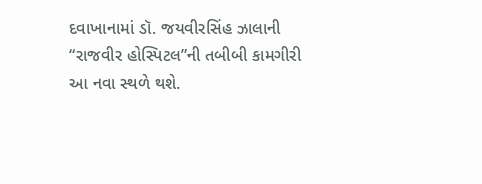દવાખાનામાં ડૉ. જયવીરસિંહ ઝાલાની “રાજવીર હોસ્પિટલ”ની તબીબી કામગીરી આ નવા સ્થળે થશે.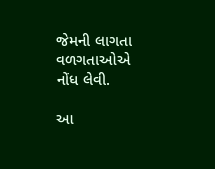જેમની લાગતા વળગતાઓએ નોંધ લેવી.

આ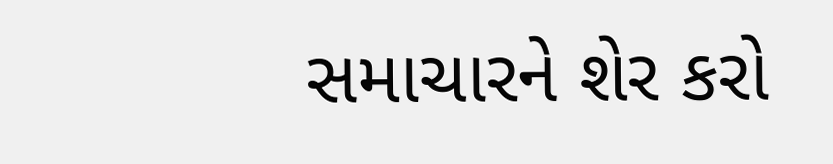સમાચારને શેર કરો